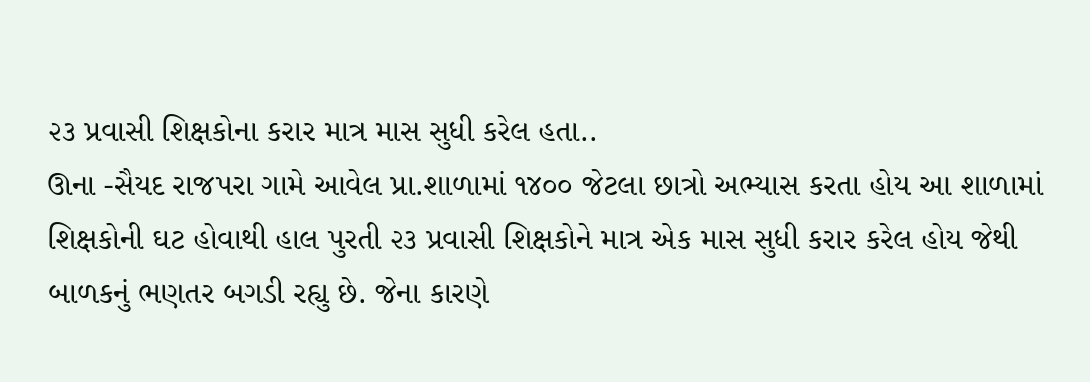૨૩ પ્રવાસી શિક્ષકોના કરાર માત્ર માસ સુધી કરેલ હતા..
ઊના -સૈયદ રાજપરા ગામે આવેલ પ્રા.શાળામાં ૧૪૦૦ જેટલા છાત્રો અભ્યાસ કરતા હોય આ શાળામાં શિક્ષકોની ઘટ હોવાથી હાલ પુરતી ૨૩ પ્રવાસી શિક્ષકોને માત્ર એક માસ સુધી કરાર કરેલ હોય જેથી બાળકનું ભણતર બગડી રહ્યુ છે. જેના કારણે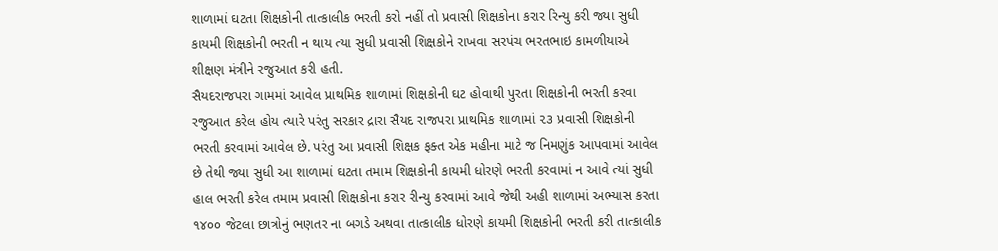શાળામાં ઘટતા શિક્ષકોની તાત્કાલીક ભરતી કરો નહીં તો પ્રવાસી શિક્ષકોના કરાર રિન્યુ કરી જ્યા સુધી કાયમી શિક્ષકોની ભરતી ન થાય ત્યા સુધી પ્રવાસી શિક્ષકોને રાખવા સરપંચ ભરતભાઇ કામળીયાએ શીક્ષણ મંત્રીને રજુઆત કરી હતી.
સૈયદરાજપરા ગામમાં આવેલ પ્રાથમિક શાળામાં શિક્ષકોની ઘટ હોવાથી પુરતા શિક્ષકોની ભરતી કરવા રજુઆત કરેલ હોય ત્યારે પરંતુ સરકાર દ્રારા સૈયદ રાજપરા પ્રાથમિક શાળામાં ૨૩ પ્રવાસી શિક્ષકોની ભરતી કરવામાં આવેલ છે. પરંતુ આ પ્રવાસી શિક્ષક ફક્ત એક મહીના માટે જ નિમણુંક આપવામાં આવેલ છે તેથી જ્યા સુધી આ શાળામાં ઘટતા તમામ શિક્ષકોની કાયમી ધોરણે ભરતી કરવામાં ન આવે ત્યાં સુધી હાલ ભરતી કરેલ તમામ પ્રવાસી શિક્ષકોના કરાર રીન્યુ કરવામાં આવે જેથી અહી શાળામાં અભ્યાસ કરતા ૧૪૦૦ જેટલા છાત્રોનું ભણતર ના બગડે અથવા તાત્કાલીક ધોરણે કાયમી શિક્ષકોની ભરતી કરી તાત્કાલીક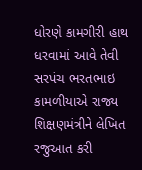ધોરણે કામગીરી હાથ ધરવામાં આવે તેવી સરપંચ ભરતભાઇ કામળીયાએ રાજ્ય શિક્ષણમંત્રીને લેખિત રજુઆત કરી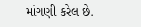માંગણી કરેલ છે.